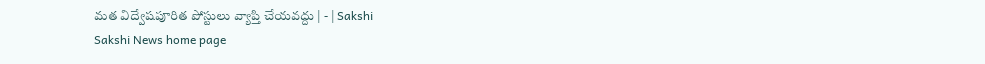మత విద్వేషపూరిత పోస్టులు వ్యాప్తి చేయవద్దు | - | Sakshi
Sakshi News home page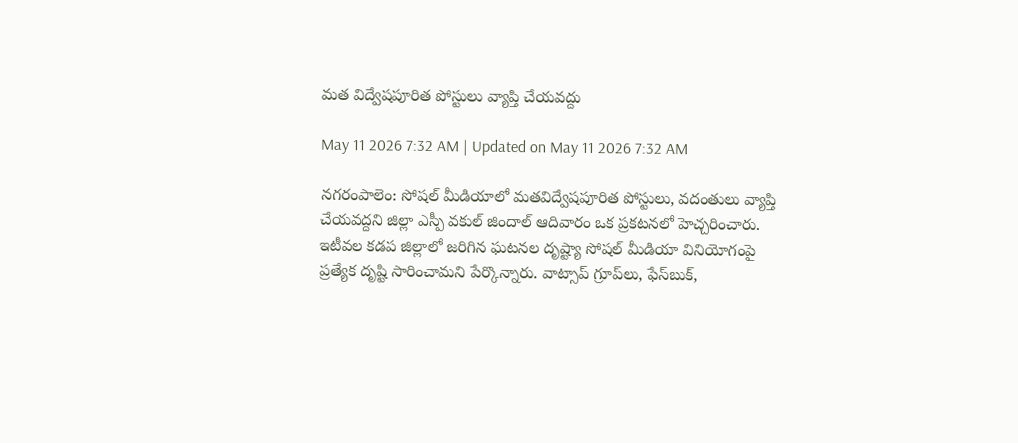మత విద్వేషపూరిత పోస్టులు వ్యాప్తి చేయవద్దు

May 11 2026 7:32 AM | Updated on May 11 2026 7:32 AM

నగరంపాలెం: సోషల్‌ మీడియాలో మతవిద్వేషపూరిత పోస్టులు, వదంతులు వ్యాప్తి చేయవద్దని జిల్లా ఎస్పీ వకుల్‌ జిందాల్‌ ఆదివారం ఒక ప్రకటనలో హెచ్చరించారు. ఇటీవల కడప జిల్లాలో జరిగిన ఘటనల దృష్ట్యా సోషల్‌ మీడియా వినియోగంపై ప్రత్యేక దృష్టి సారించామని పేర్కొన్నారు. వాట్సాప్‌ గ్రూప్‌లు, ఫేస్‌బుక్‌,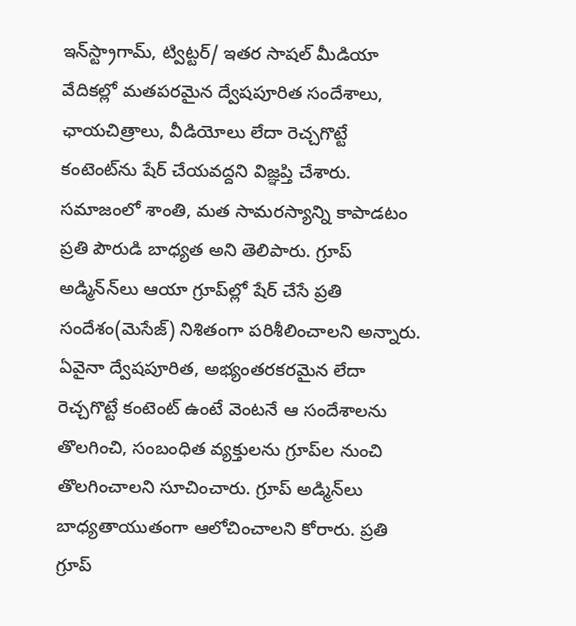ఇన్‌స్ట్రాగామ్‌, ట్విట్టర్‌/ ఇతర సాషల్‌ మీడియా వేదికల్లో మతపరమైన ద్వేషపూరిత సందేశాలు, ఛాయచిత్రాలు, వీడియోలు లేదా రెచ్చగొట్టే కంటెంట్‌ను షేర్‌ చేయవద్దని విజ్ఞప్తి చేశారు. సమాజంలో శాంతి, మత సామరస్యాన్ని కాపాడటం ప్రతి పౌరుడి బాధ్యత అని తెలిపారు. గ్రూప్‌ అడ్మిన్‌న్‌లు ఆయా గ్రూప్‌ల్లో షేర్‌ చేసే ప్రతి సందేశం(మెసేజ్‌) నిశితంగా పరిశీలించాలని అన్నారు. ఏవైనా ద్వేషపూరిత, అభ్యంతరకరమైన లేదా రెచ్చగొట్టే కంటెంట్‌ ఉంటే వెంటనే ఆ సందేశాలను తొలగించి, సంబంధిత వ్యక్తులను గ్రూప్‌ల నుంచి తొలగించాలని సూచించారు. గ్రూప్‌ అడ్మిన్‌లు బాధ్యతాయుతంగా ఆలోచించాలని కోరారు. ప్రతి గ్రూప్‌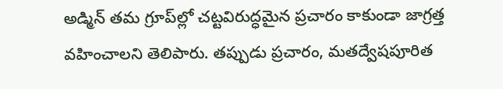అడ్మిన్‌ తమ గ్రూప్‌ల్లో చట్టవిరుద్ధమైన ప్రచారం కాకుండా జాగ్రత్త వహించాలని తెలిపారు. తప్పుడు ప్రచారం, మతద్వేషపూరిత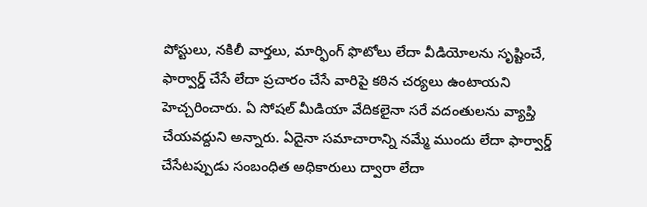పోస్టులు, నకిలీ వార్తలు, మార్ఫింగ్‌ ఫొటోలు లేదా వీడియోలను సృష్టించే, ఫార్వార్డ్‌ చేసే లేదా ప్రచారం చేసే వారిపై కఠిన చర్యలు ఉంటాయని హెచ్చరించారు. ఏ సోషల్‌ మీడియా వేదికలైనా సరే వదంతులను వ్యాప్తి చేయవద్దుని అన్నారు. ఏదైనా సమాచారాన్ని నమ్మే ముందు లేదా ఫార్వార్డ్‌ చేసేటప్పుడు సంబంధిత అధికారులు ద్వారా లేదా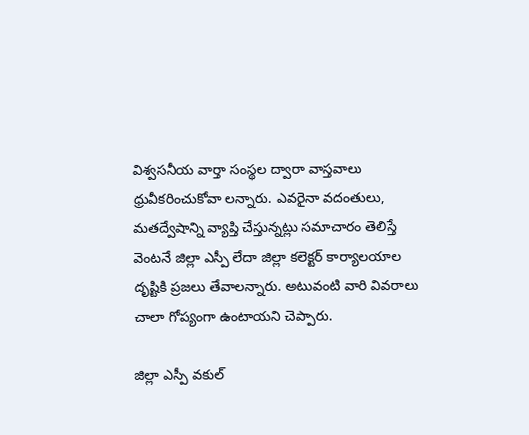విశ్వసనీయ వార్తా సంస్థల ద్వారా వాస్తవాలు ధ్రువీకరించుకోవా లన్నారు. ఎవరైనా వదంతులు, మతద్వేషాన్ని వ్యాప్తి చేస్తున్నట్లు సమాచారం తెలిస్తే వెంటనే జిల్లా ఎస్పీ లేదా జిల్లా కలెక్టర్‌ కార్యాలయాల దృష్టికి ప్రజలు తేవాలన్నారు. అటువంటి వారి వివరాలు చాలా గోప్యంగా ఉంటాయని చెప్పారు.

జిల్లా ఎస్పీ వకుల్‌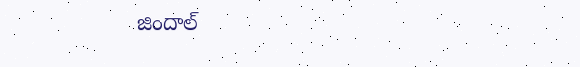జిందాల్‌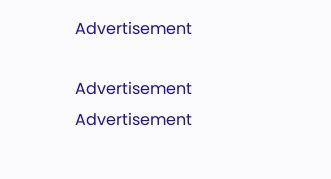Advertisement

Advertisement
Advertisement